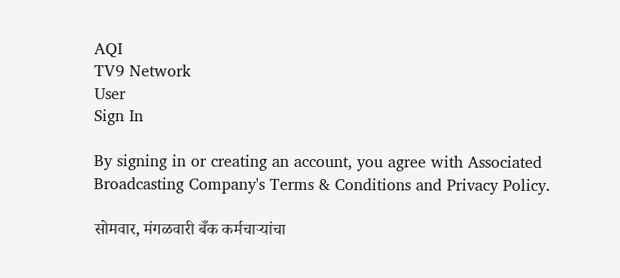AQI
TV9 Network
User
Sign In

By signing in or creating an account, you agree with Associated Broadcasting Company's Terms & Conditions and Privacy Policy.

सोमवार, मंगळवारी बँक कर्मचाऱ्यांचा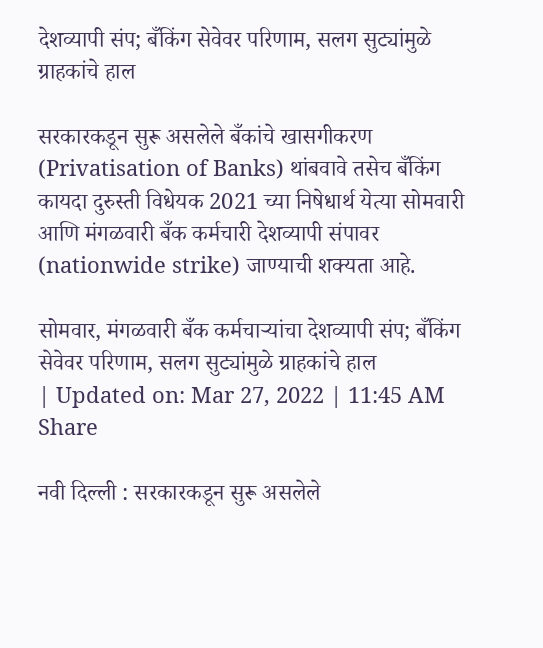देशव्यापी संप; बँकिंग सेवेवर परिणाम, सलग सुट्यांमुळे ग्राहकांचे हाल

सरकारकडून सुरू असलेले बँकांचे खासगीकरण (Privatisation of Banks) थांबवावे तसेच बँकिंग कायदा दुरुस्ती विधेयक 2021 च्या निषेधार्थ येत्या सोमवारी आणि मंगळवारी बँक कर्मचारी देशव्यापी संपावर (nationwide strike) जाण्याची शक्यता आहे.

सोमवार, मंगळवारी बँक कर्मचाऱ्यांचा देशव्यापी संप; बँकिंग सेवेवर परिणाम, सलग सुट्यांमुळे ग्राहकांचे हाल
| Updated on: Mar 27, 2022 | 11:45 AM
Share

नवी दिल्ली : सरकारकडून सुरू असलेले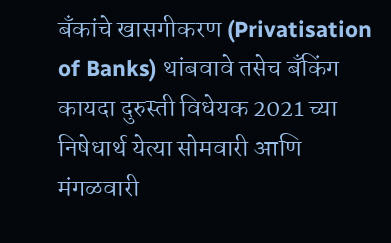बँकांचे खासगीकरण (Privatisation of Banks) थांबवावे तसेच बँकिंग कायदा दुरुस्ती विधेयक 2021 च्या निषेधार्थ येत्या सोमवारी आणि मंगळवारी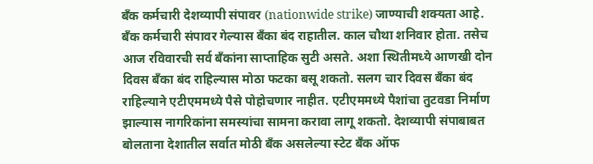बँक कर्मचारी देशव्यापी संपावर (nationwide strike) जाण्याची शक्यता आहे. बँक कर्मचारी संपावर गेल्यास बँका बंद राहातील. काल चौथा शनिवार होता. तसेच आज रविवारची सर्व बँकांना साप्ताहिक सुटी असते. अशा स्थितीमध्ये आणखी दोन दिवस बँका बंद राहिल्यास मोठा फटका बसू शकतो. सलग चार दिवस बँका बंद राहिल्याने एटीएममध्ये पैसे पोहोचणार नाहीत. एटीएममध्ये पैशांचा तुटवडा निर्माण झाल्यास नागरिकांना समस्यांचा सामना करावा लागू शकतो. देशव्यापी संपाबाबत बोलताना देशातील सर्वात मोठी बँक असलेल्या स्टेट बँक ऑफ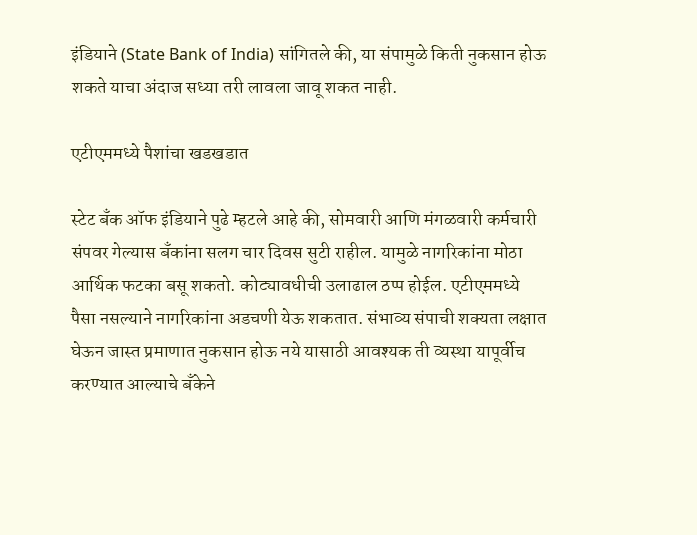इंडियाने (State Bank of India) सांगितले की, या संपामुळे किती नुकसान होऊ शकते याचा अंदाज सध्या तरी लावला जावू शकत नाही.

एटीएममध्ये पैशांचा खडखडात

स्टेट बँक ऑफ इंडियाने पुढे म्हटले आहे की, सोमवारी आणि मंगळवारी कर्मचारी संपवर गेल्यास बँकांना सलग चार दिवस सुटी राहील. यामुळे नागरिकांना मोठा आर्थिक फटका बसू शकतो. कोट्यावधीची उलाढाल ठप्प होईल. एटीएममध्ये पैसा नसल्याने नागरिकांना अडचणी येऊ शकतात. संभाव्य संपाची शक्यता लक्षात घेऊन जास्त प्रमाणात नुकसान होऊ नये यासाठी आवश्यक ती व्यस्था यापूर्वीच करण्यात आल्याचे बँकेने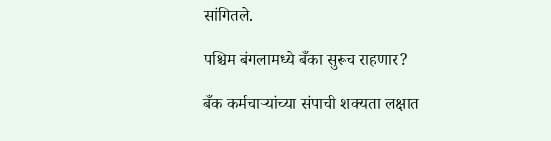सांगितले.

पश्चिम बंगलामध्ये बँका सुरूच राहणार?

बँक कर्मचाऱ्यांच्या संपाची शक्यता लक्षात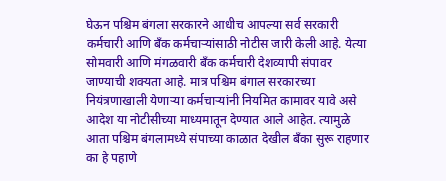घेऊन पश्चिम बंगला सरकारने आधीच आपल्या सर्व सरकारी कर्मचारी आणि बँक कर्मचाऱ्यांसाठी नोटीस जारी केली आहे. येत्या सोमवारी आणि मंगळवारी बँक कर्मचारी देशव्यापी संपावर जाण्याची शक्यता आहे. मात्र पश्चिम बंगाल सरकारच्या नियंत्रणाखाली येणाऱ्या कर्मचाऱ्यांनी नियमित कामावर यावे असे आदेश या नोटीसीच्या माध्यमातून देण्यात आले आहेत. त्यामुळे आता पश्चिम बंगलामध्ये संपाच्या काळात देखील बँका सुरू राहणार का हे पहाणे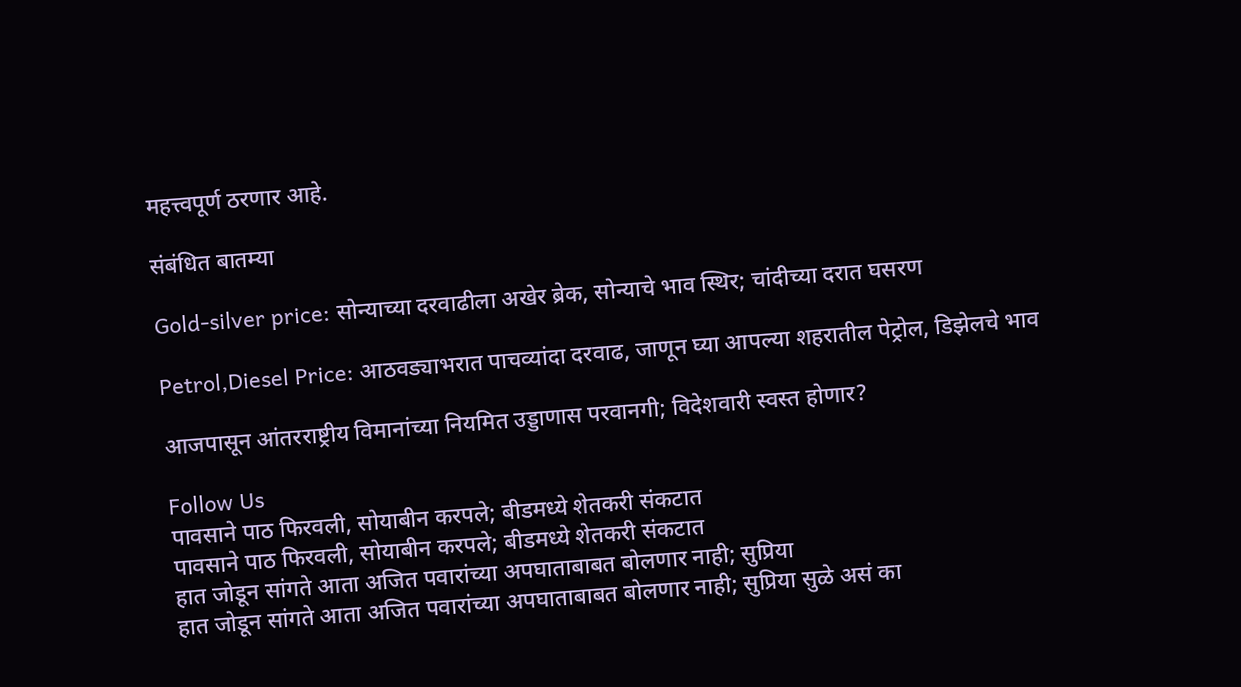महत्त्वपूर्ण ठरणार आहे.

संबंधित बातम्या

Gold-silver price: सोन्याच्या दरवाढीला अखेर ब्रेक, सोन्याचे भाव स्थिर; चांदीच्या दरात घसरण

Petrol,Diesel Price: आठवड्याभरात पाचव्यांदा दरवाढ, जाणून घ्या आपल्या शहरातील पेट्रोल, डिझेलचे भाव

आजपासून आंतरराष्ट्रीय विमानांच्या नियमित उड्डाणास परवानगी; विदेशवारी स्वस्त होणार?

Follow Us
पावसाने पाठ फिरवली, सोयाबीन करपले; बीडमध्ये शेतकरी संकटात
पावसाने पाठ फिरवली, सोयाबीन करपले; बीडमध्ये शेतकरी संकटात
हात जोडून सांगते आता अजित पवारांच्या अपघाताबाबत बोलणार नाही; सुप्रिया
हात जोडून सांगते आता अजित पवारांच्या अपघाताबाबत बोलणार नाही; सुप्रिया सुळे असं का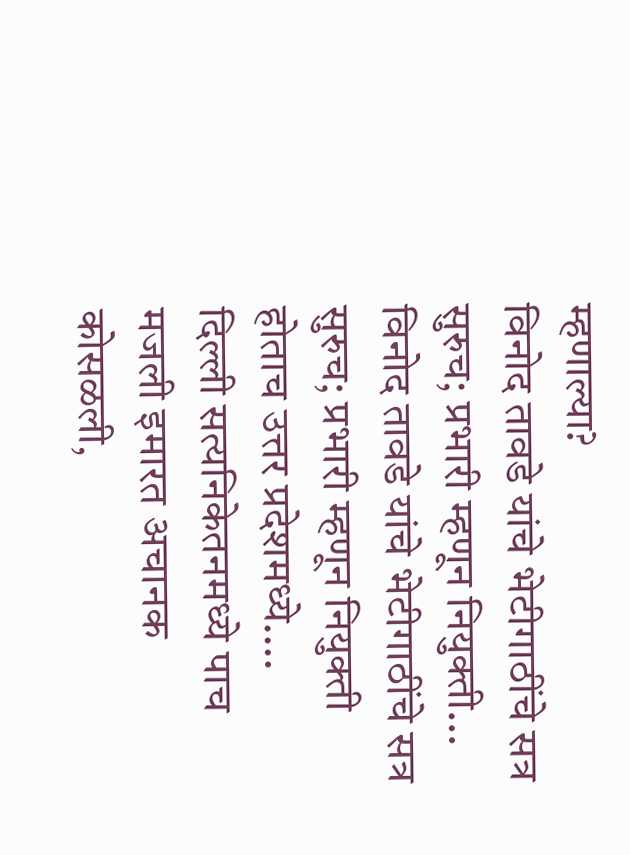म्हणाल्या?
विनोद तावडे यांचे भेटीगाठींचे सत्र सुरुच; प्रभारी म्हणून नियुक्ती...
विनोद तावडे यांचे भेटीगाठींचे सत्र सुरुच; प्रभारी म्हणून नियुक्ती होताच उत्तर प्रदेशमध्ये....
दिल्ली सत्यनिकेतनमध्ये पाच मजली इमारत अचानक कोसळली,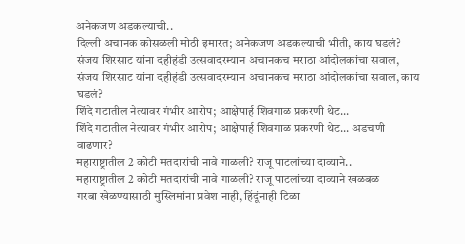अनेकजण अडकल्याची..
दिल्ली अचानक कोसळली मोठी इमारत; अनेकजण अडकल्याची भीती, काय घडलं?
संजय शिरसाट यांना दहीहंडी उत्सवादरम्यान अचानकच मराठा आंदोलकांचा सवाल,
संजय शिरसाट यांना दहीहंडी उत्सवादरम्यान अचानकच मराठा आंदोलकांचा सवाल, काय घडलं?
शिंदे गटातील नेत्यावर गंभीर आरोप; आक्षेपार्ह शिवगाळ प्रकरणी थेट...
शिंदे गटातील नेत्यावर गंभीर आरोप; आक्षेपार्ह शिवगाळ प्रकरणी थेट... अडचणी वाढणार?
महाराष्ट्रातील 2 कोटी मतदारांची नावे गाळली? राजू पाटलांच्या दाव्याने..
महाराष्ट्रातील 2 कोटी मतदारांची नावे गाळली? राजू पाटलांच्या दाव्याने खळबळ
गरबा खेळण्यासाठी मुस्लिमांना प्रवेश नाही, हिंदूंनाही टिळा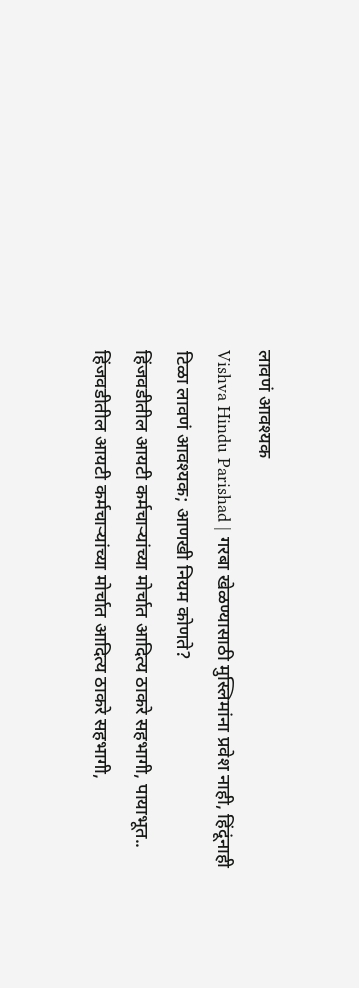लावणं आवश्यक
Vishva Hindu Parishad | गरबा खेळण्यासाठी मुस्लिमांना प्रवेश नाही, हिंदूंनाही टिळा लावणं आवश्यक; आणखी नियम कोणते?
हिंजवडीतील आयटी कर्मचाऱ्यांच्या मोर्चात आदित्य ठाकरे सहभागी, पायाभूत..
हिंजवडीतील आयटी कर्मचाऱ्यांच्या मोर्चात आदित्य ठाकरे सहभागी,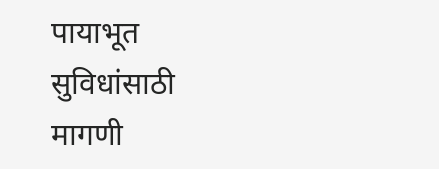पायाभूत सुविधांसाठी मागणी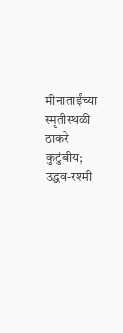मीनाताईंच्या स्मृतीस्थळी ठाकरे कुटुंबीय; उद्धव-रश्मी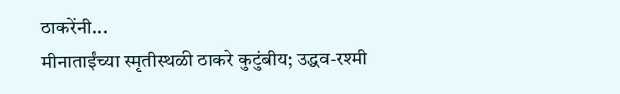ठाकरेंनी...
मीनाताईंच्या स्मृतीस्थळी ठाकरे कुटुंबीय; उद्धव-रश्मी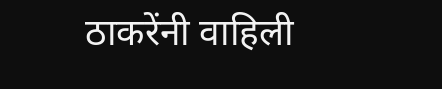ठाकरेंनी वाहिली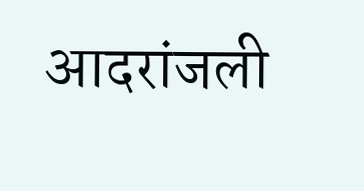आदरांजली